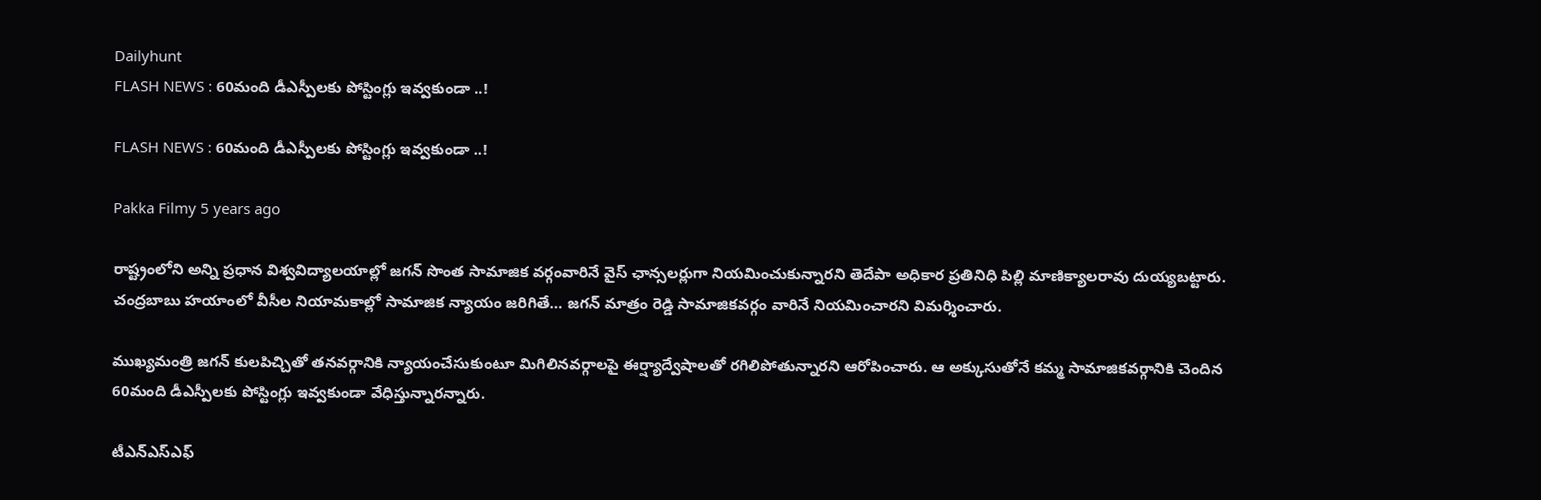Dailyhunt
FLASH NEWS : 60మంది డీఎస్పీలకు పోస్టింగ్లు ఇవ్వకుండా ..!

FLASH NEWS : 60మంది డీఎస్పీలకు పోస్టింగ్లు ఇవ్వకుండా ..!

Pakka Filmy 5 years ago

రాష్ట్రంలోని అన్ని ప్రధాన విశ్వవిద్యాలయాల్లో జగన్ సొంత సామాజిక వర్గంవారినే వైస్ ఛాన్సలర్లుగా నియమించుకున్నారని తెదేపా అధికార ప్రతినిధి పిల్లి మాణిక్యాలరావు దుయ్యబట్టారు. చంద్రబాబు హయాంలో వీసీల నియామకాల్లో సామాజిక న్యాయం జరిగితే… జగన్ మాత్రం రెడ్డి సామాజికవర్గం వారినే నియమించారని విమర్శించారు.

ముఖ్యమంత్రి జగన్ కులపిచ్చితో తనవర్గానికి న్యాయంచేసుకుంటూ మిగిలినవర్గాలపై ఈర్ష్యాద్వేషాలతో రగిలిపోతున్నారని ఆరోపించారు. ఆ అక్కుసుతోనే కమ్మ సామాజికవర్గానికి చెందిన 60మంది డీఎస్పీలకు పోస్టింగ్లు ఇవ్వకుండా వేధిస్తున్నారన్నారు.

టీఎన్ఎస్ఎఫ్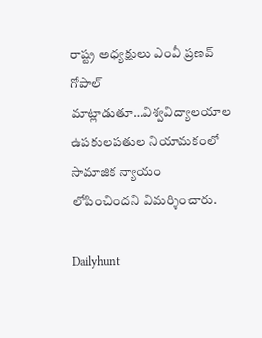రాష్ట్ర అధ్యక్షులు ఎంవీ ప్రణవ్ గోపాల్ మాట్లాడుతూ…విశ్వవిద్యాలయాల ఉపకులపతుల నియామకంలో సామాజిక న్యాయం లోపించిందని విమర్శించారు.

Dailyhunt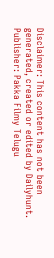Disclaimer: This content has not been generated, created or edited by Dailyhunt. Publisher: Pakka Filmy Telugu